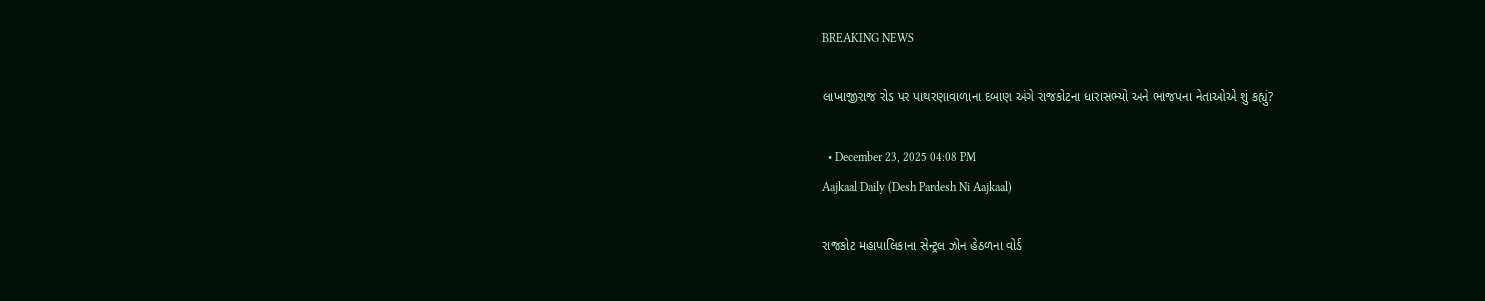BREAKING NEWS

લાખાજીરાજ રોડ પર પાથરણાવાળાના દબાણ અંગે રાજકોટના ધારાસભ્યો અને ભાજપના નેતાઓએ શું કહ્યું?

  • December 23, 2025 04:08 PM
Aajkaal Daily (Desh Pardesh Ni Aajkaal)

રાજકોટ મહાપાલિકાના સેન્ટ્રલ ઝોન હેઠળના વોર્ડ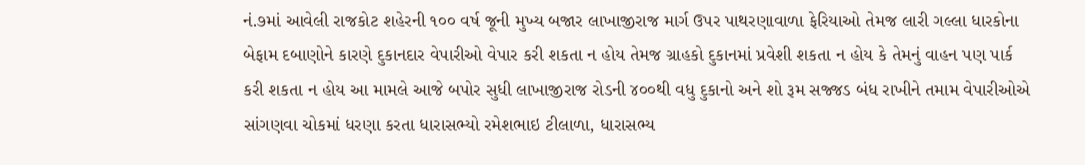નં.૭માં આવેલી રાજકોટ શહેરની ૧૦૦ વર્ષ જૂની મુખ્ય બજાર લાખાજીરાજ માર્ગ ઉપર પાથરણાવાળા ફેરિયાઓ તેમજ લારી ગલ્લા ધારકોના બેફામ દબાણોને કારણે દુકાનદાર વેપારીઓ વેપાર કરી શકતા ન હોય તેમજ ગ્રાહકો દુકાનમાં પ્રવેશી શકતા ન હોય કે તેમનું વાહન પણ પાર્ક કરી શકતા ન હોય આ મામલે આજે બપોર સુધી લાખાજીરાજ રોડની ૪૦૦થી વધુ દુકાનો અને શો રૂમ સજ્જડ બંધ રાખીને તમામ વેપારીઓએ સાંગણવા ચોકમાં ધરણા કરતા ધારાસભ્યો રમેશભાઇ ટીલાળા, ધારાસભ્ય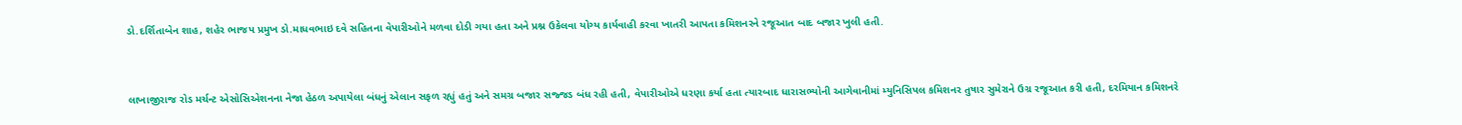ડો.દર્શિતાબેન શાહ, શહેર ભાજપ પ્રમુખ ડો.માધવભાઇ દવે સહિતના વેપારીઓને મળવા દોડી ગયા હતા અને પ્રશ્ન ઉકેલવા યોગ્ય કાર્યવાહી કરવા ખાતરી આપતા કમિશનરને રજૂઆત બાદ બજાર ખુલી હતી.


લાખાજીરાજ રોડ મર્ચન્ટ એસોસિએશનના નેજા હેઠળ અપાયેલા બંધનું એલાન સફળ રહ્યું હતું અને સમગ્ર બજાર સજ્જડ બંધ રહી હતી, વેપારીઓએ ધરણા કર્યા હતા ત્યારબાદ ધારાસભ્યોની આગેવાનીમાં મ્યુનિસિપલ કમિશનર તુષાર સુમેરાને ઉગ્ર રજૂઆત કરી હતી, દરમિયાન કમિશનરે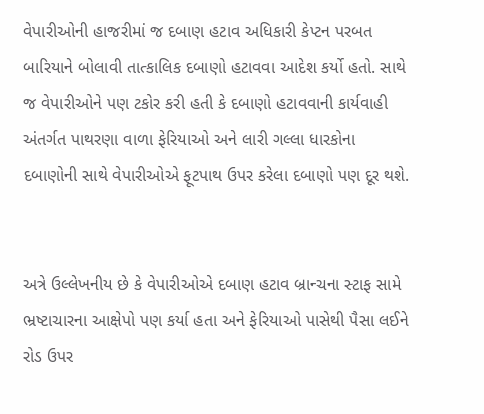વેપારીઓની હાજરીમાં જ દબાણ હટાવ અધિકારી કેપ્ટન પરબત બારિયાને બોલાવી તાત્કાલિક દબાણો હટાવવા આદેશ કર્યો હતો. સાથે જ વેપારીઓને પણ ટકોર કરી હતી કે દબાણો હટાવવાની કાર્યવાહી અંતર્ગત પાથરણા વાળા ફેરિયાઓ અને લારી ગલ્લા ધારકોના દબાણોની સાથે વેપારીઓએ ફૂટપાથ ઉપર કરેલા દબાણો પણ દૂર થશે.


અત્રે ઉલ્લેખનીય છે કે વેપારીઓએ દબાણ હટાવ બ્રાન્ચના સ્ટાફ સામે ભ્રષ્ટાચારના આક્ષેપો પણ કર્યા હતા અને ફેરિયાઓ પાસેથી પૈસા લઈને રોડ ઉપર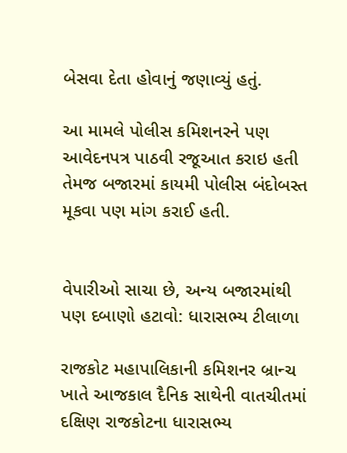બેસવા દેતા હોવાનું જણાવ્યું હતું.

આ મામલે પોલીસ કમિશનરને પણ આવેદનપત્ર પાઠવી રજૂઆત કરાઇ હતી તેમજ બજારમાં કાયમી પોલીસ બંદોબસ્ત મૂકવા પણ માંગ કરાઈ હતી.


વેપારીઓ સાચા છે, અન્ય બજારમાંથી પણ દબાણો હટાવો: ધારાસભ્ય ટીલાળા

રાજકોટ મહાપાલિકાની કમિશનર બ્રાન્ચ ખાતે આજકાલ દૈનિક સાથેની વાતચીતમાં દક્ષિણ રાજકોટના ધારાસભ્ય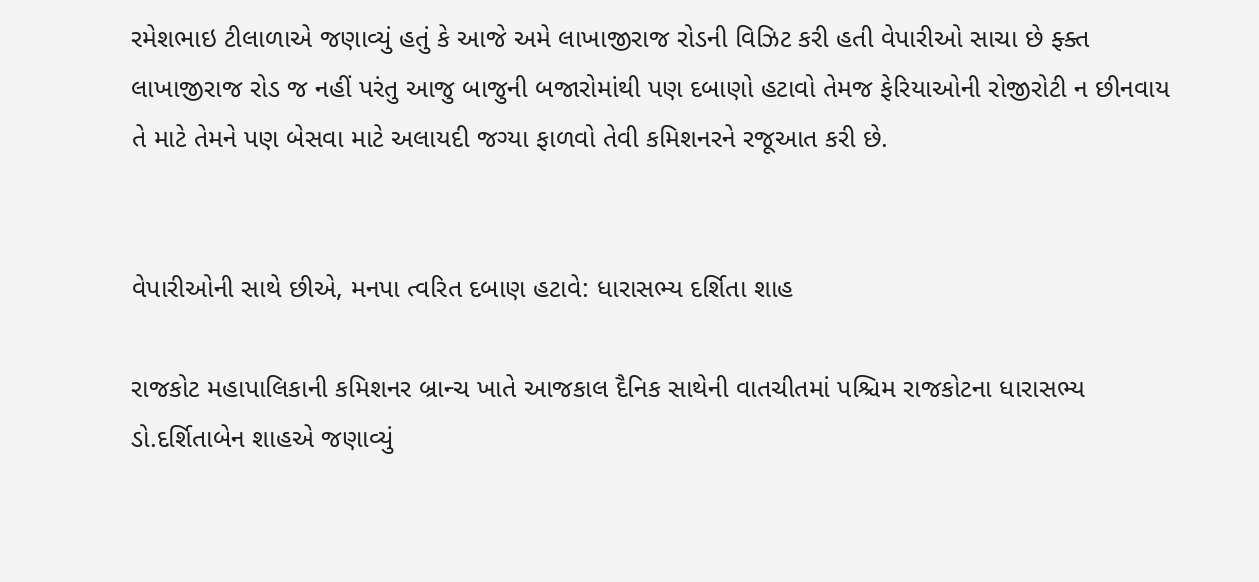રમેશભાઇ ટીલાળાએ જણાવ્યું હતું કે આજે અમે લાખાજીરાજ રોડની વિઝિટ કરી હતી વેપારીઓ સાચા છે ફ્ક્ત લાખાજીરાજ રોડ જ નહીં પરંતુ આજુ બાજુની બજારોમાંથી પણ દબાણો હટાવો તેમજ ફેરિયાઓની રોજીરોટી ન છીનવાય તે માટે તેમને પણ બેસવા માટે અલાયદી જગ્યા ફાળવો તેવી કમિશનરને રજૂઆત કરી છે.


વેપારીઓની સાથે છીએ, મનપા ત્વરિત દબાણ હટાવે: ધારાસભ્ય દર્શિતા શાહ

રાજકોટ મહાપાલિકાની કમિશનર બ્રાન્ચ ખાતે આજકાલ દૈનિક સાથેની વાતચીતમાં પશ્ચિમ રાજકોટના ધારાસભ્ય ડો.દર્શિતાબેન શાહએ જણાવ્યું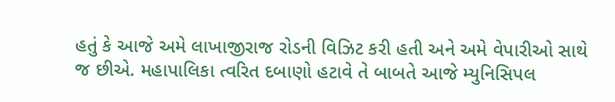હતું કે આજે અમે લાખાજીરાજ રોડની વિઝિટ કરી હતી અને અમે વેપારીઓ સાથે જ છીએ. મહાપાલિકા ત્વરિત દબાણો હટાવે તે બાબતે આજે મ્યુનિસિપલ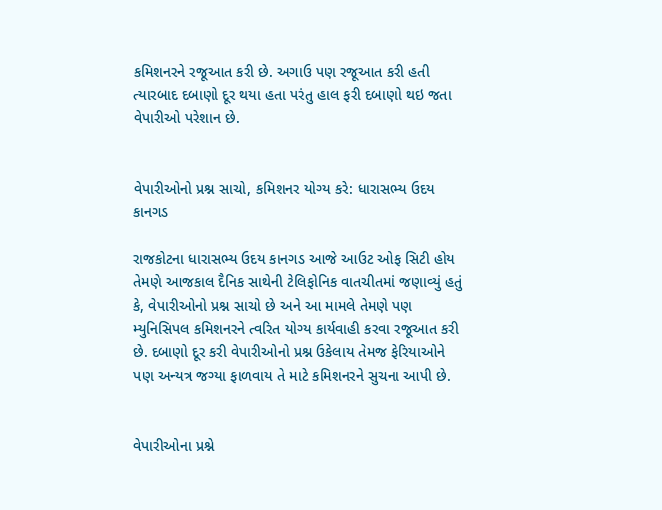કમિશનરને રજૂઆત કરી છે. અગાઉ પણ રજૂઆત કરી હતી ત્યારબાદ દબાણો દૂર થયા હતા પરંતુ હાલ ફરી દબાણો થઇ જતા વેપારીઓ પરેશાન છે.


વેપારીઓનો પ્રશ્ન સાચો, કમિશનર યોગ્ય કરે: ધારાસભ્ય ઉદય કાનગડ

રાજકોટના ધારાસભ્ય ઉદય કાનગડ આજે આઉટ ઓફ સિટી હોય તેમણે આજકાલ દૈનિક સાથેની ટેલિફોનિક વાતચીતમાં જણાવ્યું હતું કે, વેપારીઓનો પ્રશ્ન સાચો છે અને આ મામલે તેમણે પણ મ્યુનિસિપલ કમિશનરને ત્વરિત યોગ્ય કાર્યવાહી કરવા રજૂઆત કરી છે. દબાણો દૂર કરી વેપારીઓનો પ્રશ્ન ઉકેલાય તેમજ ફેરિયાઓને પણ અન્યત્ર જગ્યા ફાળવાય તે માટે કમિશનરને સુચના આપી છે.


વેપારીઓના પ્રશ્ને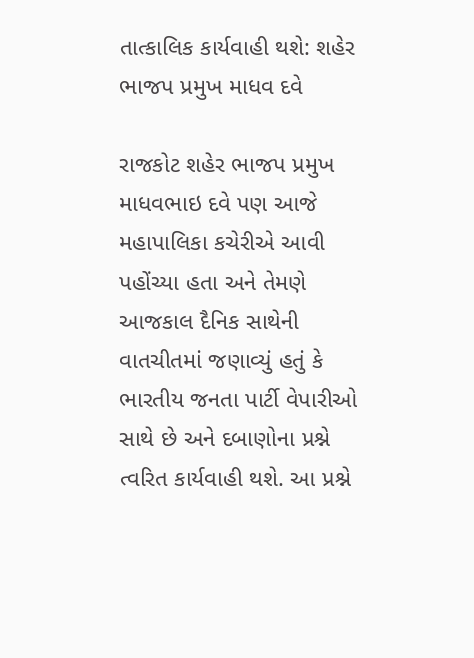તાત્કાલિક કાર્યવાહી થશે: શહેર ભાજપ પ્રમુખ માધવ દવે

રાજકોટ શહેર ભાજપ પ્રમુખ માધવભાઇ દવે પણ આજે મહાપાલિકા કચેરીએ આવી પહોંચ્યા હતા અને તેમણે આજકાલ દૈનિક સાથેની વાતચીતમાં જણાવ્યું હતું કે ભારતીય જનતા પાર્ટી વેપારીઓ સાથે છે અને દબાણોના પ્રશ્ને ત્વરિત કાર્યવાહી થશે. આ પ્રશ્ને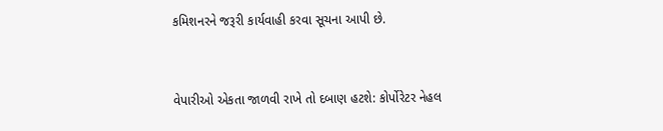કમિશનરને જરૂરી કાર્યવાહી કરવા સૂચના આપી છે.


વેપારીઓ એકતા જાળવી રાખે તો દબાણ હટશે: કોર્પોરેટર નેહલ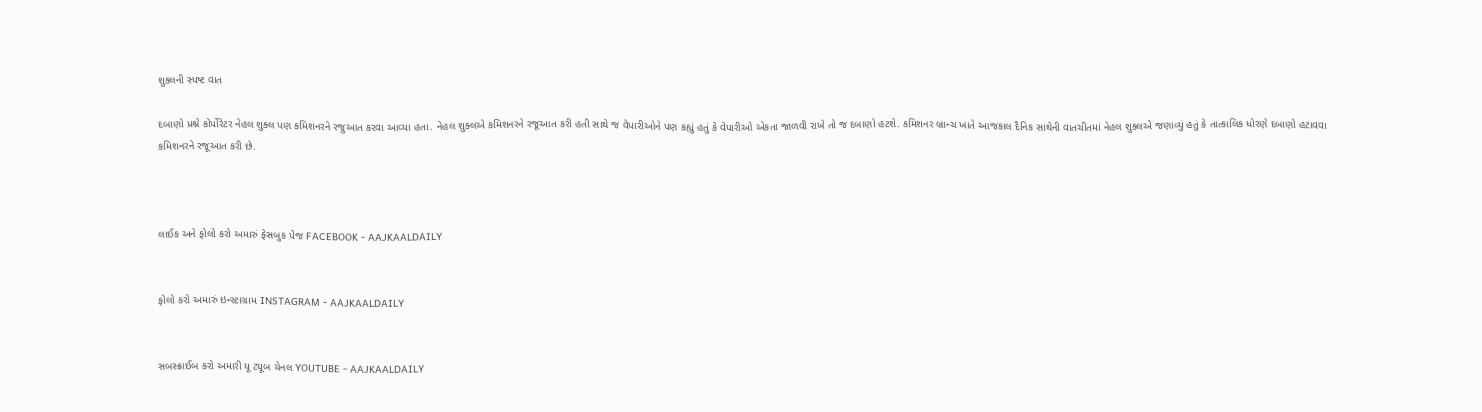શુક્લની સ્પષ્ટ વાત

દબાણો પ્રશ્ને કોર્પોરેટર નેહલ શુક્લ પણ કમિશનરને રજુઆત કરવા આવ્યા હતા. નેહલ શુક્લએ કમિશનરને રજૂઆત કરી હતી સાથે જ વેપારીઓને પણ કહ્યું હતું કે વેપારીઓ એકતા જાળવી રાખે તો જ દબાણો હટશે. કમિશનર બ્રાન્ચ ખાતે આજકાલ દૈનિક સાથેની વાતચીતમાં નેહલ શુક્લએ જણાવ્યું હતું કે તાત્કાલિક ધોરણે દબાણો હટાવવા કમિશનરને રજૂઆત કરી છે.



લાઈક અને ફોલો કરો અમારું ફેસબુક પેજ FACEBOOK - AAJKAALDAILY


ફોલો કરો અમારું ઇન્સ્ટાગ્રામ INSTAGRAM - AAJKAALDAILY


સબસ્ક્રાઈબ કરો અમારી યૂ ટ્યૂબ ચેનલ YOUTUBE - AAJKAALDAILY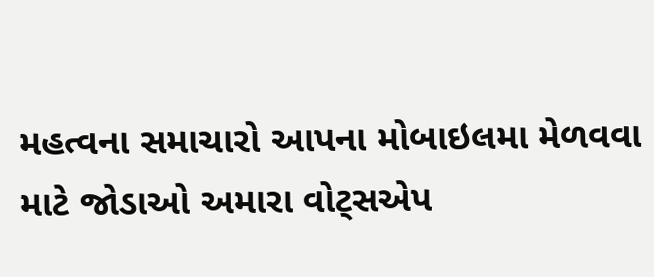મહત્વના સમાચારો આપના મોબાઇલમા મેળવવા માટે જોડાઓ અમારા વોટ્સએપ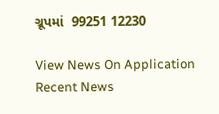ગ્રૂપમાં  99251 12230

View News On Application
Recent News